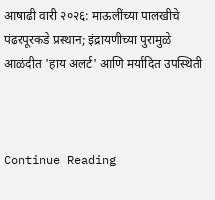आषाढी वारी २०२६: माऊलींच्या पालखीचे पंढरपूरकडे प्रस्थान; इंद्रायणीच्या पुरामुळे आळंदीत 'हाय अलर्ट' आणि मर्यादित उपस्थिती



Continue Reading